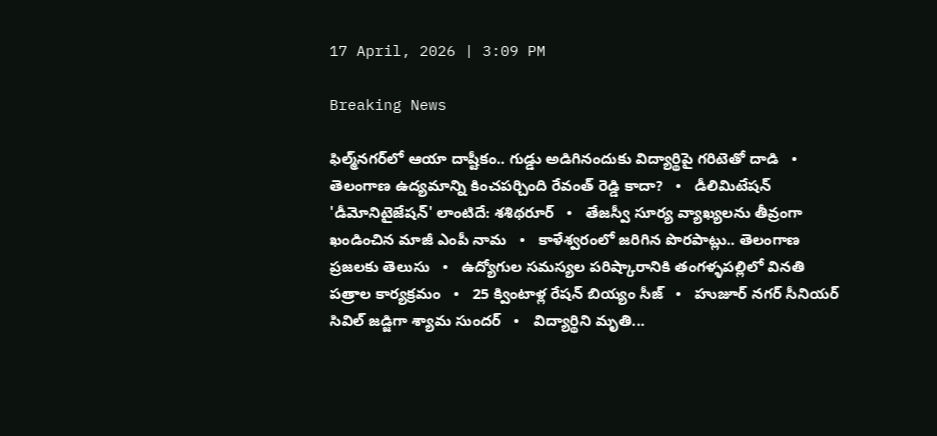17 April, 2026 | 3:09 PM

Breaking News

ఫిల్మ్‌నగర్‌లో ఆయా దాష్టీకం.. గుడ్డు అడిగినందుకు విద్యార్థిపై గరిటెతో దాడి   •   తెలంగాణ ఉద్యమాన్ని కించపర్చింది రేవంత్ రెడ్డి కాదా?   •   డీలిమిటేషన్ 'డీమోనిటైజేషన్' లాంటిదే: శశిథరూర్   •   తేజస్వీ సూర్య వ్యాఖ్యలను తీవ్రంగా ఖండించిన మాజీ ఎంపీ నామ   •   కాళేశ్వరంలో జరిగిన పొరపాట్లు.. తెలంగాణ ప్రజలకు తెలుసు   •   ఉద్యోగుల సమస్యల పరిష్కారానికి తంగళ్ళపల్లిలో వినతి పత్రాల కార్యక్రమం   •   25 క్వింటాళ్ల రేషన్ బియ్యం సీజ్   •   హుజూర్ నగర్ సీనియర్ సివిల్ జడ్జిగా శ్యామ సుందర్   •   విద్యార్థిని మృతి...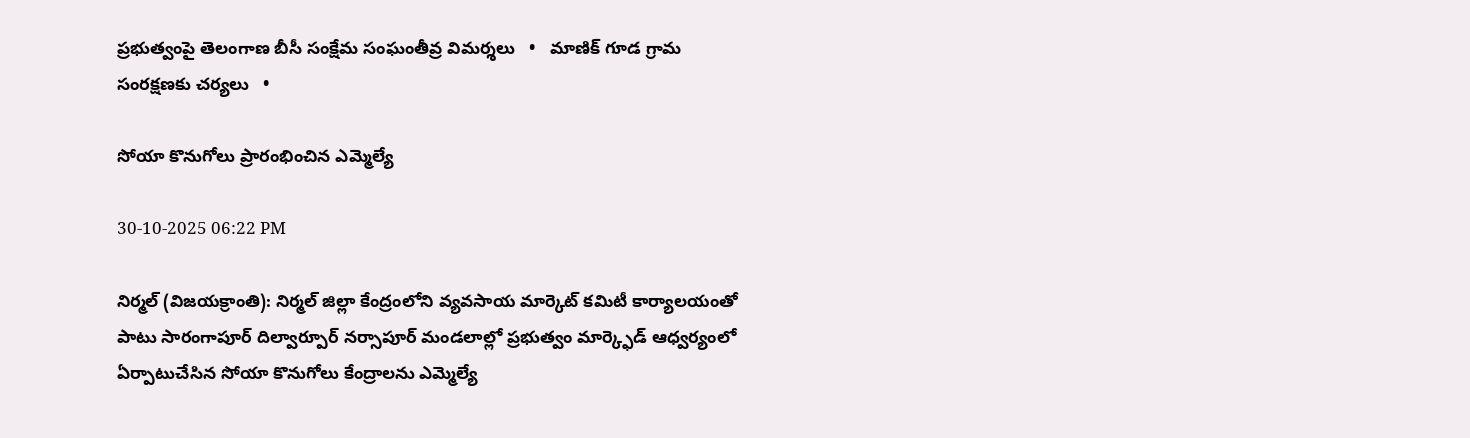ప్రభుత్వంపై తెలంగాణ బీసీ సంక్షేమ సంఘంతీవ్ర విమర్శలు   •   మాణిక్ గూడ గ్రామ సంరక్షణకు చర్యలు   •

సోయా కొనుగోలు ప్రారంభించిన ఎమ్మెల్యే

30-10-2025 06:22 PM

నిర్మల్ (విజయక్రాంతి): నిర్మల్ జిల్లా కేంద్రంలోని వ్యవసాయ మార్కెట్ కమిటీ కార్యాలయంతో పాటు సారంగాపూర్ దిల్వార్పూర్ నర్సాపూర్ మండలాల్లో ప్రభుత్వం మార్క్ఫెడ్ ఆధ్వర్యంలో ఏర్పాటుచేసిన సోయా కొనుగోలు కేంద్రాలను ఎమ్మెల్యే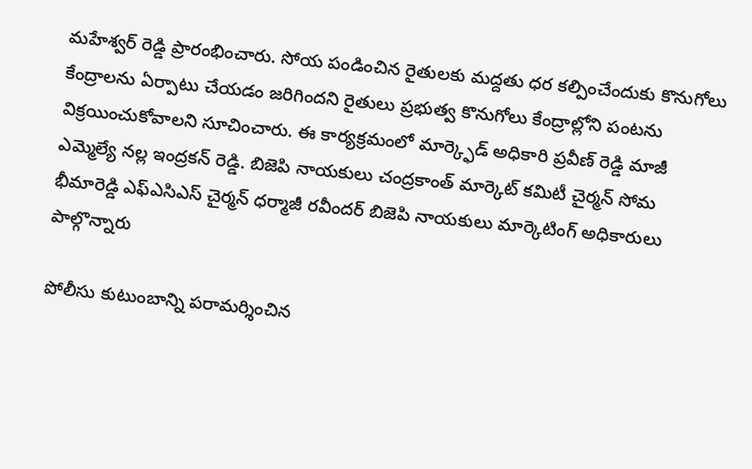మహేశ్వర్ రెడ్డి ప్రారంభించారు. సోయ పండించిన రైతులకు మద్దతు ధర కల్పించేందుకు కొనుగోలు కేంద్రాలను ఏర్పాటు చేయడం జరిగిందని రైతులు ప్రభుత్వ కొనుగోలు కేంద్రాల్లోని పంటను విక్రయించుకోవాలని సూచించారు. ఈ కార్యక్రమంలో మార్క్ఫెడ్ అధికారి ప్రవీణ్ రెడ్డి మాజీ ఎమ్మెల్యే నల్ల ఇంద్రకన్ రెడ్డి. బిజెపి నాయకులు చంద్రకాంత్ మార్కెట్ కమిటీ చైర్మన్ సోమ భీమారెడ్డి ఎఫ్ఎసిఎస్ చైర్మన్ ధర్మాజీ రవీందర్ బిజెపి నాయకులు మార్కెటింగ్ అధికారులు పాల్గొన్నారు

పోలీసు కుటుంబాన్ని పరామర్శించిన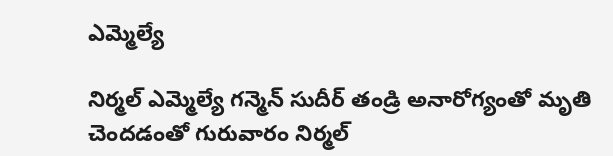ఎమ్మెల్యే

నిర్మల్ ఎమ్మెల్యే గన్మెన్ సుదీర్ తండ్రి అనారోగ్యంతో మృతి చెందడంతో గురువారం నిర్మల్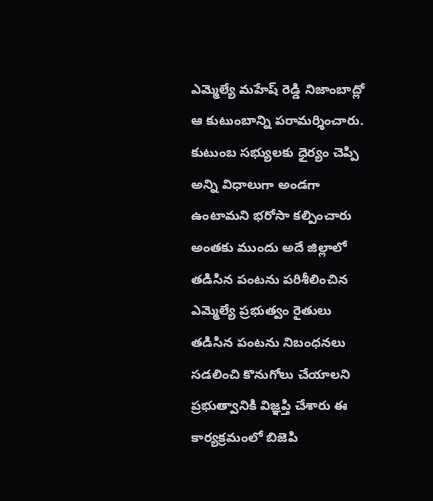ఎమ్మెల్యే మహేష్ రెడ్డి నిజాంబాద్లో ఆ కుటుంబాన్ని పరామర్శించారు. కుటుంబ సభ్యులకు ధైర్యం చెప్పి అన్ని విధాలుగా అండగా ఉంటామని భరోసా కల్పించారు అంతకు ముందు అదే జిల్లాలో తడిసిన పంటను పరిశీలించిన ఎమ్మెల్యే ప్రభుత్వం రైతులు తడిసిన పంటను నిబంధనలు సడలించి కొనుగోలు చేయాలని ప్రభుత్వానికి విజ్ఞప్తి చేశారు ఈ కార్యక్రమంలో బిజెపి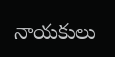నాయకులు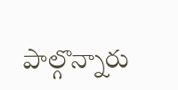పాల్గొన్నారు